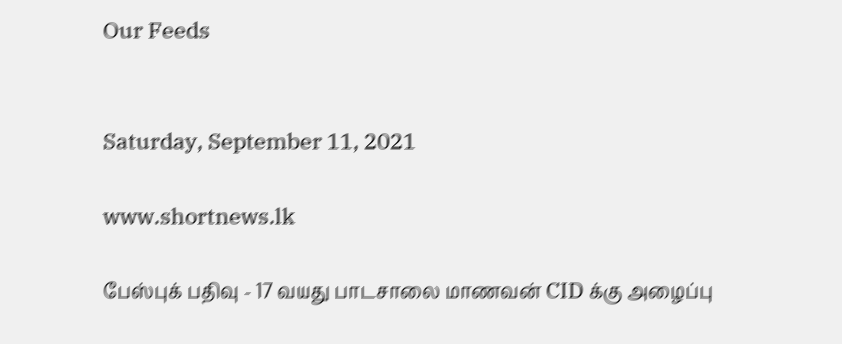Our Feeds


Saturday, September 11, 2021

www.shortnews.lk

பேஸ்புக் பதிவு - 17 வயது பாடசாலை மாணவன் CID க்கு அழைப்பு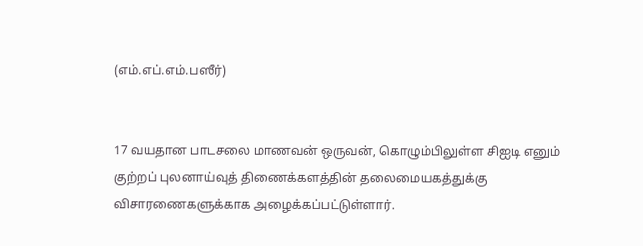(எம்.எப்.எம்.பஸீர்)


17 வயதான பாடசலை மாணவன் ஒருவன், கொழும்பிலுள்ள சிஐடி எனும் குற்றப் புலனாய்வுத் திணைக்களத்தின் தலைமையகத்துக்கு விசாரணைகளுக்காக அழைக்கப்பட்டுள்ளார்.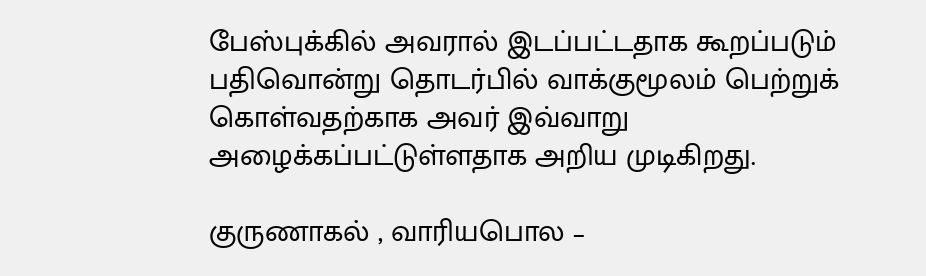பேஸ்புக்கில் அவரால் இடப்பட்டதாக கூறப்படும் பதிவொன்று தொடர்பில் வாக்குமூலம் பெற்றுக் கொள்வதற்காக அவர் இவ்வாறு அழைக்கப்பட்டுள்ளதாக அறிய முடிகிறது.

குருணாகல் , வாரியபொல –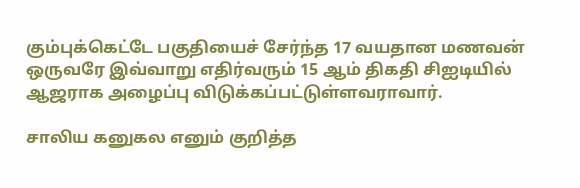கும்புக்கெட்டே பகுதியைச் சேர்ந்த 17 வயதான மணவன் ஒருவரே இவ்வாறு எதிர்வரும் 15 ஆம் திகதி சிஐடியில் ஆஜராக அழைப்பு விடுக்கப்பட்டுள்ளவராவார்.

சாலிய கனுகல எனும் குறித்த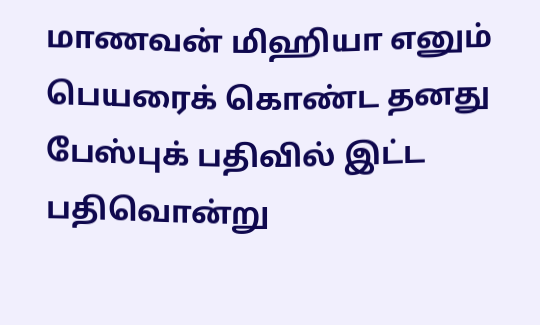மாணவன் மிஹியா எனும் பெயரைக் கொண்ட தனது பேஸ்புக் பதிவில் இட்ட பதிவொன்று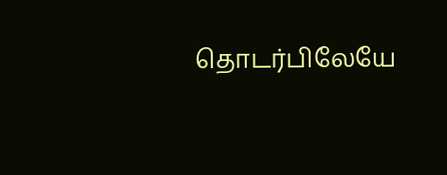தொடர்பிலேயே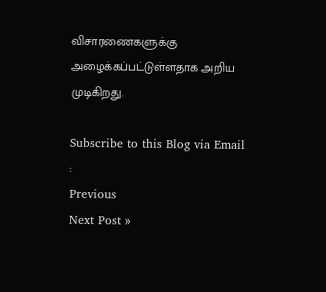விசாரணைகளுக்கு அழைக்கப்பட்டுள்ளதாக அறிய முடிகிறது.

Subscribe to this Blog via Email :
Previous
Next Post »